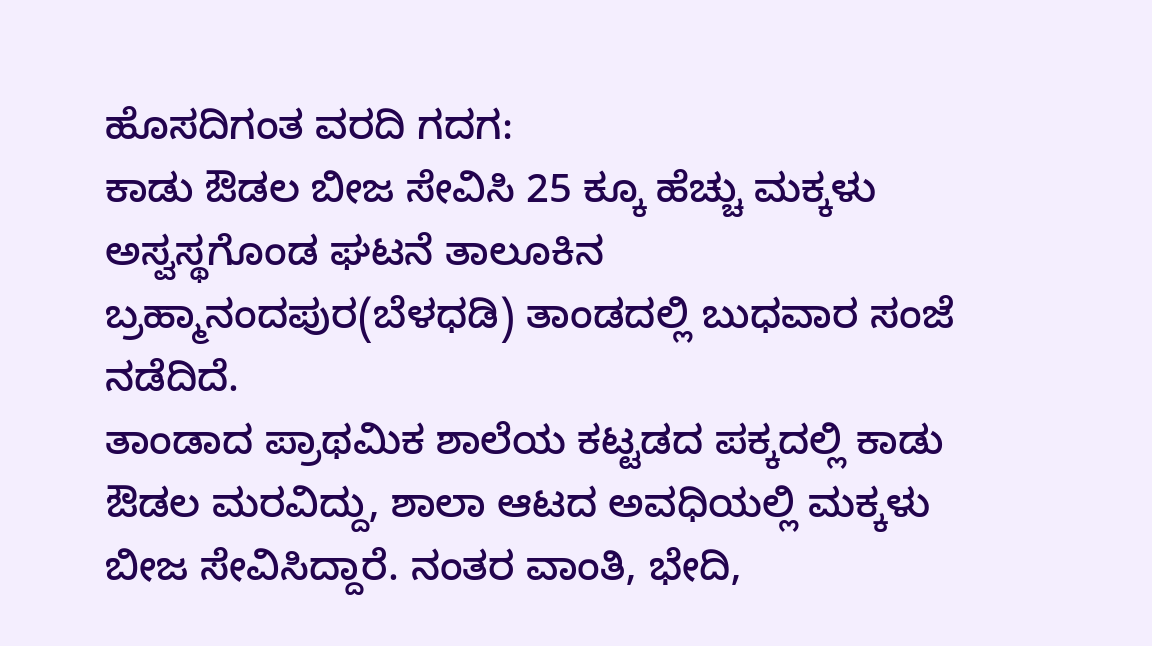ಹೊಸದಿಗಂತ ವರದಿ ಗದಗ:
ಕಾಡು ಔಡಲ ಬೀಜ ಸೇವಿಸಿ 25 ಕ್ಕೂ ಹೆಚ್ಚು ಮಕ್ಕಳು ಅಸ್ವಸ್ಥಗೊಂಡ ಘಟನೆ ತಾಲೂಕಿನ ಬ್ರಹ್ಮಾನಂದಪುರ(ಬೆಳಧಡಿ) ತಾಂಡದಲ್ಲಿ ಬುಧವಾರ ಸಂಜೆ ನಡೆದಿದೆ.
ತಾಂಡಾದ ಪ್ರಾಥಮಿಕ ಶಾಲೆಯ ಕಟ್ಟಡದ ಪಕ್ಕದಲ್ಲಿ ಕಾಡು ಔಡಲ ಮರವಿದ್ದು, ಶಾಲಾ ಆಟದ ಅವಧಿಯಲ್ಲಿ ಮಕ್ಕಳು ಬೀಜ ಸೇವಿಸಿದ್ದಾರೆ. ನಂತರ ವಾಂತಿ, ಭೇದಿ,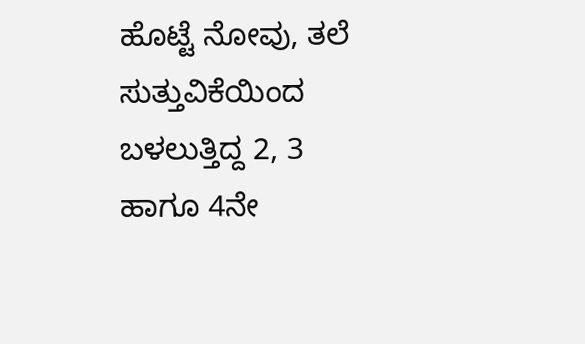ಹೊಟ್ಟೆ ನೋವು, ತಲೆ ಸುತ್ತುವಿಕೆಯಿಂದ ಬಳಲುತ್ತಿದ್ದ 2, 3 ಹಾಗೂ 4ನೇ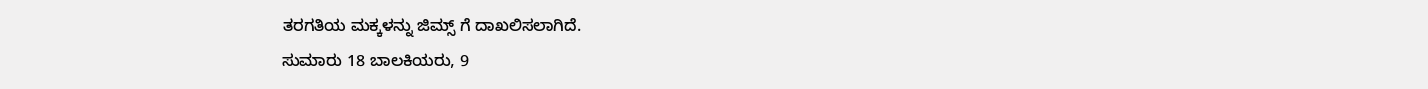ತರಗತಿಯ ಮಕ್ಕಳನ್ನು ಜಿಮ್ಸ್ ಗೆ ದಾಖಲಿಸಲಾಗಿದೆ.
ಸುಮಾರು 18 ಬಾಲಕಿಯರು, 9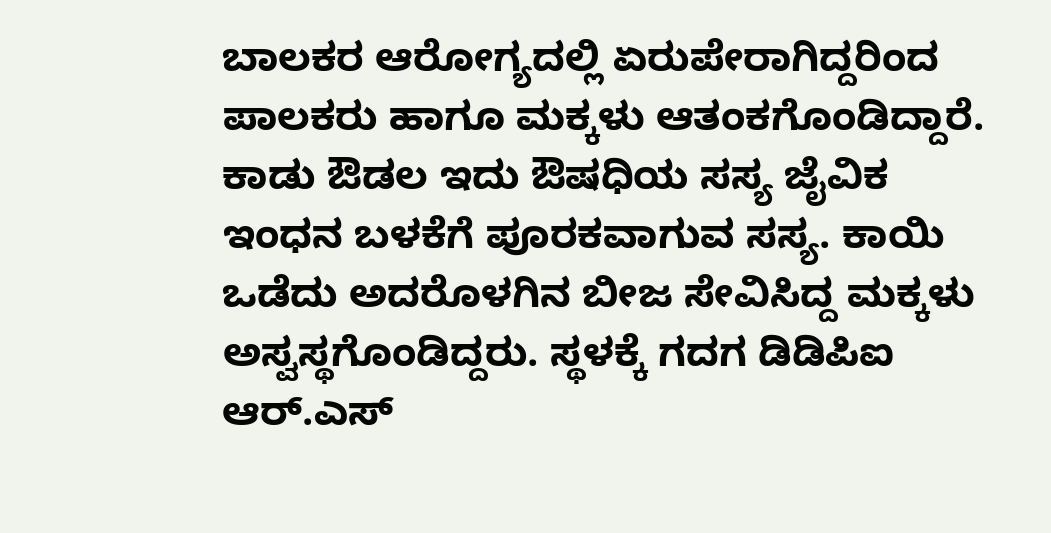ಬಾಲಕರ ಆರೋಗ್ಯದಲ್ಲಿ ಏರುಪೇರಾಗಿದ್ದರಿಂದ ಪಾಲಕರು ಹಾಗೂ ಮಕ್ಕಳು ಆತಂಕಗೊಂಡಿದ್ದಾರೆ. ಕಾಡು ಔಡಲ ಇದು ಔಷಧಿಯ ಸಸ್ಯ ಜೈವಿಕ ಇಂಧನ ಬಳಕೆಗೆ ಪೂರಕವಾಗುವ ಸಸ್ಯ. ಕಾಯಿ ಒಡೆದು ಅದರೊಳಗಿನ ಬೀಜ ಸೇವಿಸಿದ್ದ ಮಕ್ಕಳು ಅಸ್ವಸ್ಥಗೊಂಡಿದ್ದರು. ಸ್ಥಳಕ್ಕೆ ಗದಗ ಡಿಡಿಪಿಐ ಆರ್.ಎಸ್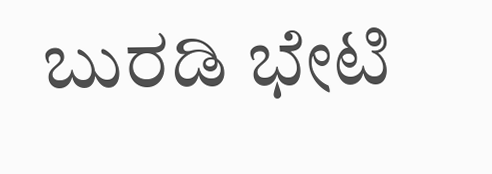ಬುರಡಿ ಭೇಟಿ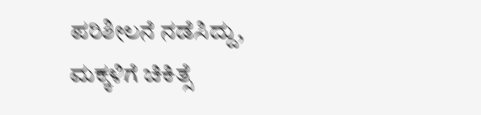ಪರಿಶೀಲನೆ ನಡೆಸಿದ್ದು, ಮಕ್ಕಳಿಗೆ ಚಿಕಿತ್ಸೆ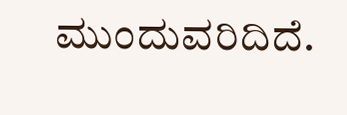ಮುಂದುವರಿದಿದೆ.